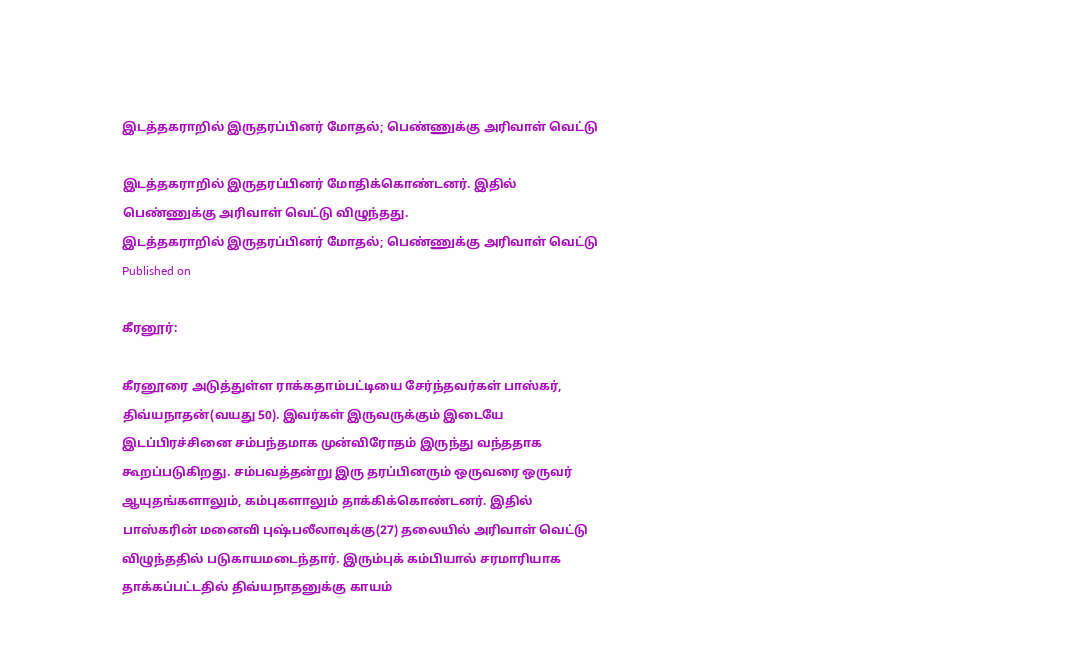இடத்தகராறில் இருதரப்பினர் மோதல்; பெண்ணுக்கு அரிவாள் வெட்டு

இடத்தகராறில் இருதரப்பினர் மோதிக்கொண்டனர். இதில் பெண்ணுக்கு அரிவாள் வெட்டு விழுந்தது.
இடத்தகராறில் இருதரப்பினர் மோதல்; பெண்ணுக்கு அரிவாள் வெட்டு
Published on

கீரனூர்:

கீரனூரை அடுத்துள்ள ராக்கதாம்பட்டியை சேர்ந்தவர்கள் பாஸ்கர், திவ்யநாதன்(வயது 50). இவர்கள் இருவருக்கும் இடையே இடப்பிரச்சினை சம்பந்தமாக முன்விரோதம் இருந்து வந்ததாக கூறப்படுகிறது. சம்பவத்தன்று இரு தரப்பினரும் ஒருவரை ஒருவர் ஆயுதங்களாலும், கம்புகளாலும் தாக்கிக்கொண்டனர். இதில் பாஸ்கரின் மனைவி புஷ்பலீலாவுக்கு(27) தலையில் அரிவாள் வெட்டு விழுந்ததில் படுகாயமடைந்தார். இரும்புக் கம்பியால் சரமாரியாக தாக்கப்பட்டதில் திவ்யநாதனுக்கு காயம்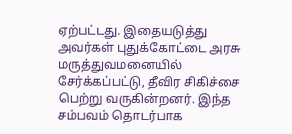ஏற்பட்டது. இதையடுத்து அவர்கள் புதுக்கோட்டை அரசு மருத்துவமனையில் சேர்க்கப்பட்டு, தீவிர சிகிச்சை பெற்று வருகின்றனர். இந்த சம்பவம் தொடர்பாக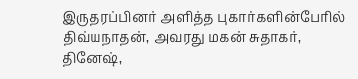இருதரப்பினர் அளித்த புகார்களின்பேரில் திவ்யநாதன், அவரது மகன் சுதாகர், தினேஷ்,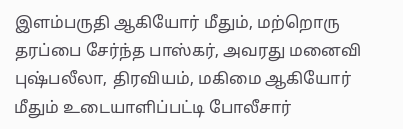இளம்பருதி ஆகியோர் மீதும், மற்றொரு தரப்பை சேர்ந்த பாஸ்கர், அவரது மனைவி புஷ்பலீலா, திரவியம், மகிமை ஆகியோர் மீதும் உடையாளிப்பட்டி போலீசார்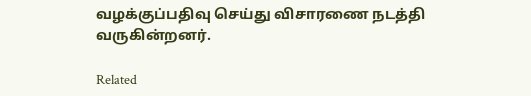வழக்குப்பதிவு செய்து விசாரணை நடத்தி வருகின்றனர்.

Related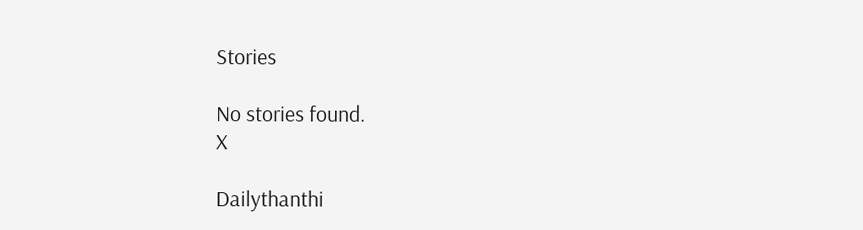Stories

No stories found.
X

Dailythanthi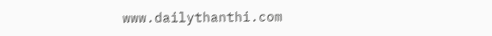www.dailythanthi.com